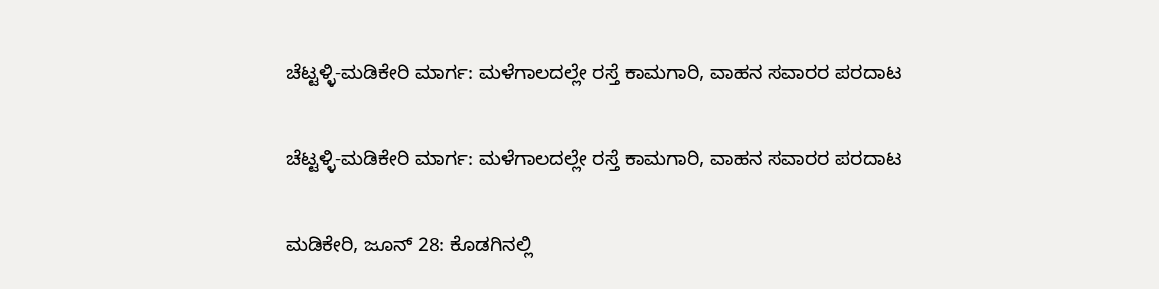ಚೆಟ್ಟಳ್ಳಿ-ಮಡಿಕೇರಿ ಮಾರ್ಗ: ಮಳೆಗಾಲದಲ್ಲೇ ರಸ್ತೆ ಕಾಮಗಾರಿ, ವಾಹನ ಸವಾರರ ಪರದಾಟ

ಚೆಟ್ಟಳ್ಳಿ-ಮಡಿಕೇರಿ ಮಾರ್ಗ: ಮಳೆಗಾಲದಲ್ಲೇ ರಸ್ತೆ ಕಾಮಗಾರಿ, ವಾಹನ ಸವಾರರ ಪರದಾಟ

ಮಡಿಕೇರಿ, ಜೂನ್ 28: ಕೊಡಗಿನಲ್ಲಿ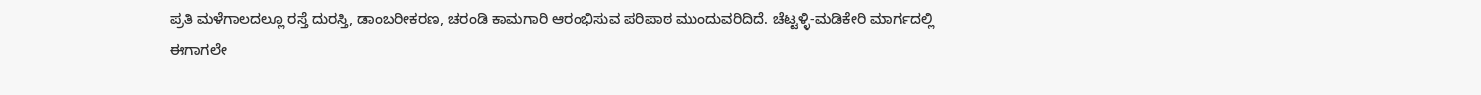ಪ್ರತಿ ಮಳೆಗಾಲದಲ್ಲೂ ರಸ್ತೆ ದುರಸ್ತಿ, ಡಾಂಬರೀಕರಣ, ಚರಂಡಿ ಕಾಮಗಾರಿ ಆರಂಭಿಸುವ ಪರಿಪಾಠ ಮುಂದುವರಿದಿದೆ. ಚೆಟ್ಟಳ್ಳಿ-ಮಡಿಕೇರಿ ಮಾರ್ಗದಲ್ಲಿ ಈಗಾಗಲೇ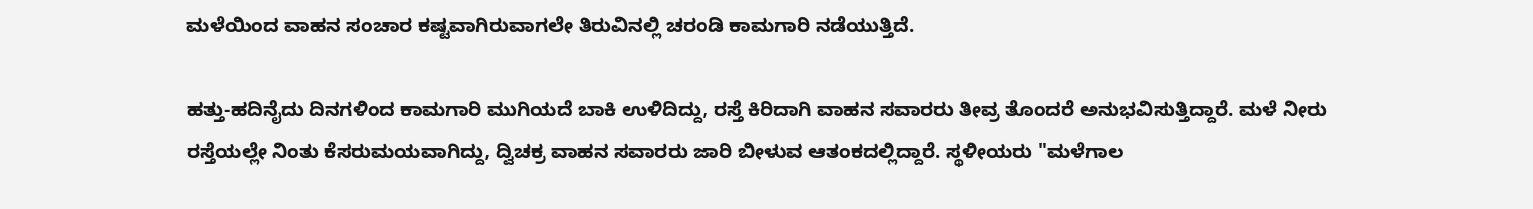ಮಳೆಯಿಂದ ವಾಹನ ಸಂಚಾರ ಕಷ್ಟವಾಗಿರುವಾಗಲೇ ತಿರುವಿನಲ್ಲಿ ಚರಂಡಿ ಕಾಮಗಾರಿ ನಡೆಯುತ್ತಿದೆ.

ಹತ್ತು-ಹದಿನೈದು ದಿನಗಳಿಂದ ಕಾಮಗಾರಿ ಮುಗಿಯದೆ ಬಾಕಿ ಉಳಿದಿದ್ದು, ರಸ್ತೆ ಕಿರಿದಾಗಿ ವಾಹನ ಸವಾರರು ತೀವ್ರ ತೊಂದರೆ ಅನುಭವಿಸುತ್ತಿದ್ದಾರೆ. ಮಳೆ ನೀರು ರಸ್ತೆಯಲ್ಲೇ ನಿಂತು ಕೆಸರುಮಯವಾಗಿದ್ದು, ದ್ವಿಚಕ್ರ ವಾಹನ ಸವಾರರು ಜಾರಿ ಬೀಳುವ ಆತಂಕದಲ್ಲಿದ್ದಾರೆ. ಸ್ಥಳೀಯರು "ಮಳೆಗಾಲ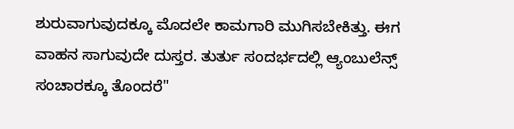ಶುರುವಾಗುವುದಕ್ಕೂ ಮೊದಲೇ ಕಾಮಗಾರಿ ಮುಗಿಸಬೇಕಿತ್ತು. ಈಗ ವಾಹನ ಸಾಗುವುದೇ ದುಸ್ತರ. ತುರ್ತು ಸಂದರ್ಭದಲ್ಲಿ ಆ್ಯಂಬುಲೆನ್ಸ್ ಸಂಚಾರಕ್ಕೂ ತೊಂದರೆ"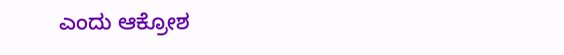ಎಂದು ಆಕ್ರೋಶ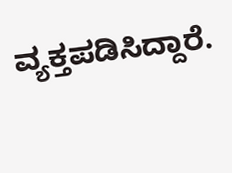ವ್ಯಕ್ತಪಡಿಸಿದ್ದಾರೆ.